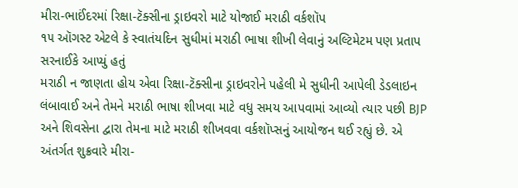મીરા-ભાઈંદરમાં રિક્ષા-ટૅક્સીના ડ્રાઇવરો માટે યોજાઈ મરાઠી વર્કશૉપ
૧૫ ઑગસ્ટ એટલે કે સ્વાતંયદિન સુધીમાં મરાઠી ભાષા શીખી લેવાનું અલ્ટિમેટમ પણ પ્રતાપ સરનાઈકે આપ્યું હતું
મરાઠી ન જાણતા હોય એવા રિક્ષા-ટૅક્સીના ડ્રાઇવરોને પહેલી મે સુધીની આપેલી ડેડલાઇન લંબાવાઈ અને તેમને મરાઠી ભાષા શીખવા માટે વધુ સમય આપવામાં આવ્યો ત્યાર પછી BJP અને શિવસેના દ્વારા તેમના માટે મરાઠી શીખવવા વર્કશૉપ્સનું આયોજન થઈ રહ્યું છે. એ અંતર્ગત શુક્રવારે મીરા-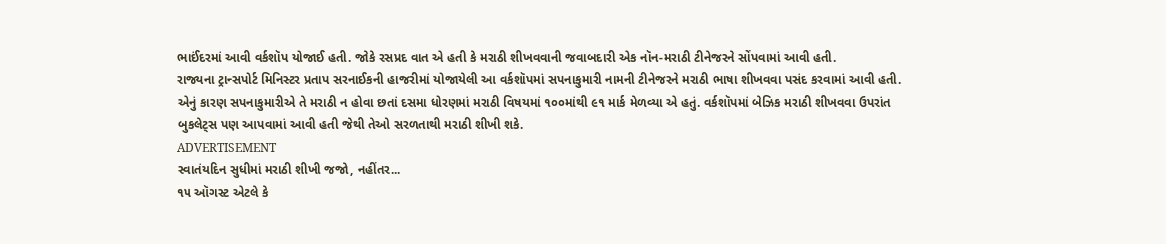ભાઈંદરમાં આવી વર્કશૉપ યોજાઈ હતી. જોકે રસપ્રદ વાત એ હતી કે મરાઠી શીખવવાની જવાબદારી એક નૉન-મરાઠી ટીનેજરને સોંપવામાં આવી હતી.
રાજ્યના ટ્રાન્સપોર્ટ મિનિસ્ટર પ્રતાપ સરનાઈકની હાજરીમાં યોજાયેલી આ વર્કશૉપમાં સપનાકુમારી નામની ટીનેજરને મરાઠી ભાષા શીખવવા પસંદ કરવામાં આવી હતી. એનું કારણ સપનાકુમારીએ તે મરાઠી ન હોવા છતાં દસમા ધોરણમાં મરાઠી વિષયમાં ૧૦૦માંથી ૯૧ માર્ક મેળવ્યા એ હતું. વર્કશૉપમાં બેઝિક મરાઠી શીખવવા ઉપરાંત બુકલેટ્સ પણ આપવામાં આવી હતી જેથી તેઓ સરળતાથી મરાઠી શીખી શકે.
ADVERTISEMENT
સ્વાતંયદિન સુધીમાં મરાઠી શીખી જજો, નહીંતર...
૧૫ ઑગસ્ટ એટલે કે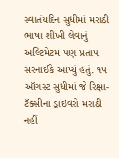સ્વાતંયદિન સુધીમાં મરાઠી ભાષા શીખી લેવાનું અલ્ટિમેટમ પણ પ્રતાપ સરનાઈકે આપ્યું હતું. ૧૫ ઑગસ્ટ સુધીમાં જે રિક્ષા-ટૅક્સીના ડ્રાઇવરો મરાઠી નહીં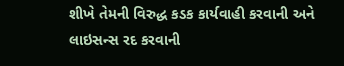શીખે તેમની વિરુદ્ધ કડક કાર્યવાહી કરવાની અને લાઇસન્સ રદ કરવાની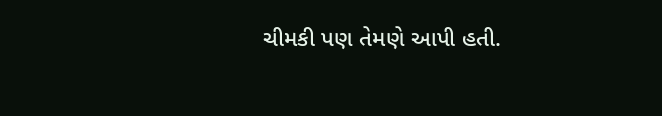ચીમકી પણ તેમણે આપી હતી.